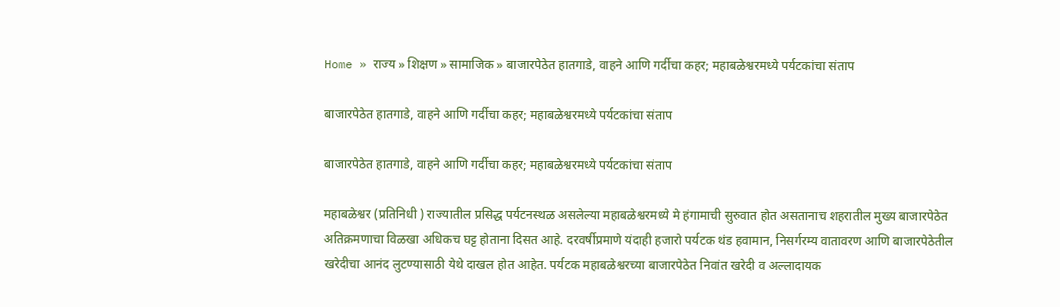Home » राज्य » शिक्षण » सामाजिक » बाजारपेठेत हातगाडे, वाहने आणि गर्दीचा कहर; महाबळेश्वरमध्ये पर्यटकांचा संताप

बाजारपेठेत हातगाडे, वाहने आणि गर्दीचा कहर; महाबळेश्वरमध्ये पर्यटकांचा संताप

बाजारपेठेत हातगाडे, वाहने आणि गर्दीचा कहर; महाबळेश्वरमध्ये पर्यटकांचा संताप

महाबळेश्वर (प्रतिनिधी ) राज्यातील प्रसिद्ध पर्यटनस्थळ असलेल्या महाबळेश्वरमध्ये मे हंगामाची सुरुवात होत असतानाच शहरातील मुख्य बाजारपेठेत अतिक्रमणाचा विळखा अधिकच घट्ट होताना दिसत आहे. दरवर्षीप्रमाणे यंदाही हजारो पर्यटक थंड हवामान, निसर्गरम्य वातावरण आणि बाजारपेठेतील खरेदीचा आनंद लुटण्यासाठी येथे दाखल होत आहेत. पर्यटक महाबळेश्वरच्या बाजारपेठेत निवांत खरेदी व अल्लादायक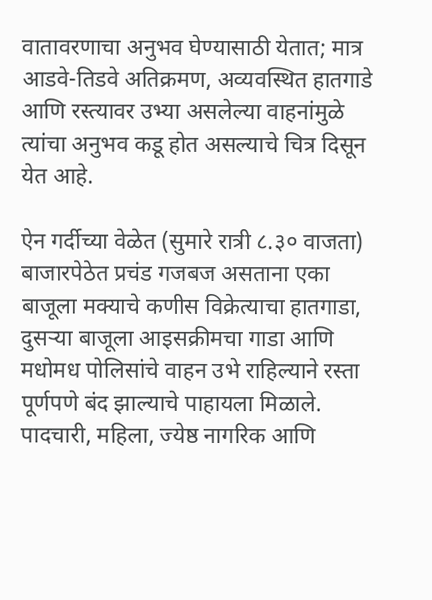वातावरणाचा अनुभव घेण्यासाठी येतात; मात्र आडवे-तिडवे अतिक्रमण, अव्यवस्थित हातगाडे आणि रस्त्यावर उभ्या असलेल्या वाहनांमुळे त्यांचा अनुभव कडू होत असल्याचे चित्र दिसून येत आहे.

ऐन गर्दीच्या वेळेत (सुमारे रात्री ८.३० वाजता) बाजारपेठेत प्रचंड गजबज असताना एका बाजूला मक्याचे कणीस विक्रेत्याचा हातगाडा, दुसऱ्या बाजूला आइसक्रीमचा गाडा आणि मधोमध पोलिसांचे वाहन उभे राहिल्याने रस्ता पूर्णपणे बंद झाल्याचे पाहायला मिळाले. पादचारी, महिला, ज्येष्ठ नागरिक आणि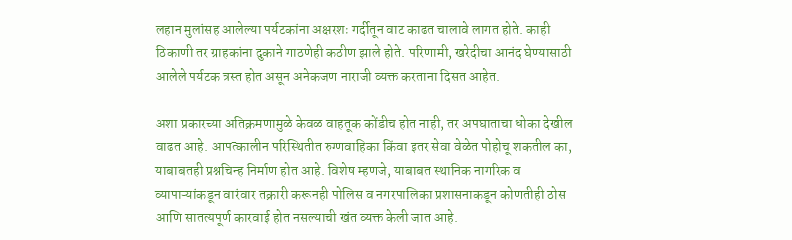लहान मुलांसह आलेल्या पर्यटकांना अक्षरशः गर्दीतून वाट काढत चालावे लागत होते. काही ठिकाणी तर ग्राहकांना दुकाने गाठणेही कठीण झाले होते. परिणामी, खरेदीचा आनंद घेण्यासाठी आलेले पर्यटक त्रस्त होत असून अनेकजण नाराजी व्यक्त करताना दिसत आहेत.

अशा प्रकारच्या अतिक्रमणामुळे केवळ वाहतूक कोंडीच होत नाही, तर अपघाताचा धोका देखील वाढत आहे. आपत्कालीन परिस्थितीत रुग्णवाहिका किंवा इतर सेवा वेळेत पोहोचू शकतील का, याबाबतही प्रश्नचिन्ह निर्माण होत आहे. विशेष म्हणजे, याबाबत स्थानिक नागरिक व व्यापाऱ्यांकडून वारंवार तक्रारी करूनही पोलिस व नगरपालिका प्रशासनाकडून कोणतीही ठोस आणि सातत्यपूर्ण कारवाई होत नसल्याची खंत व्यक्त केली जात आहे.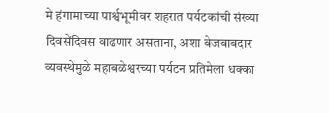मे हंगामाच्या पार्श्वभूमीवर शहरात पर्यटकांची संख्या दिवसेंदिवस वाढणार असताना, अशा बेजबाबदार व्यवस्थेमुळे महाबळेश्वरच्या पर्यटन प्रतिमेला धक्का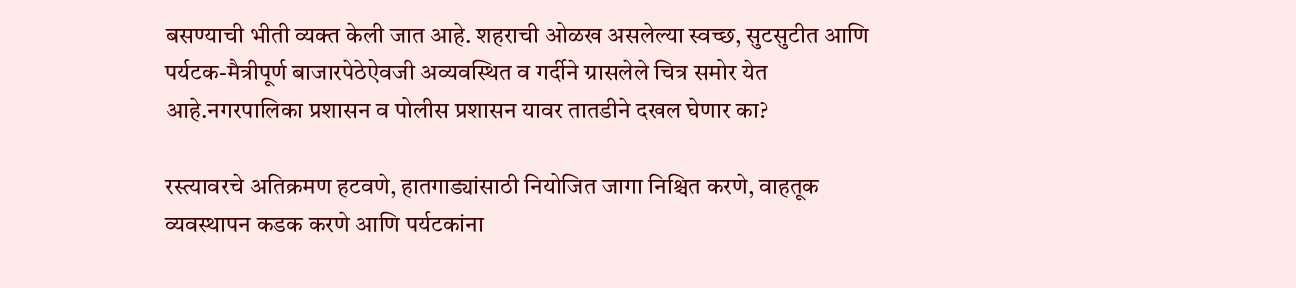बसण्याची भीती व्यक्त केली जात आहे. शहराची ओळख असलेल्या स्वच्छ, सुटसुटीत आणि पर्यटक-मैत्रीपूर्ण बाजारपेठेऐवजी अव्यवस्थित व गर्दीने ग्रासलेले चित्र समोर येत आहे.नगरपालिका प्रशासन व पोलीस प्रशासन यावर तातडीने दखल घेणार का?

रस्त्यावरचे अतिक्रमण हटवणे, हातगाड्यांसाठी नियोजित जागा निश्चित करणे, वाहतूक व्यवस्थापन कडक करणे आणि पर्यटकांना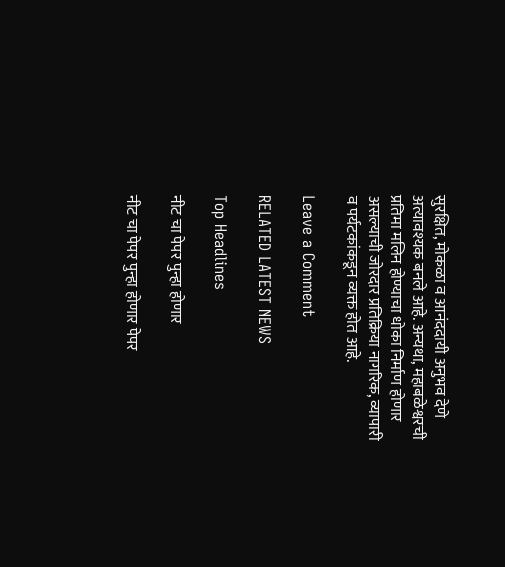सुरक्षित, मोकळा व आनंददायी अनुभव देणे अत्यावश्यक बनले आहे. अन्यथा, महाबळेश्वरची प्रतिमा मलिन होण्याचा धोका निर्माण होणार असल्याची जोरदार प्रतिक्रिया नागरिक, व्यापारी व पर्यटकांकडून व्यक्त होत आहे.

Leave a Comment

RELATED LATEST NEWS

Top Headlines

नीट चा पेपर पुन्हा होणार

नीट चा पेपर पुन्हा होणार पेपर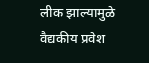लीक झाल्यामुळे वैद्यकीय प्रवेश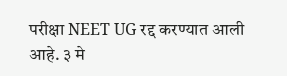परीक्षा NEET UG रद्द करण्यात आली आहे. ३ मे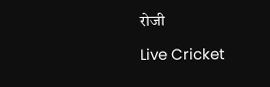रोजी

Live Cricket